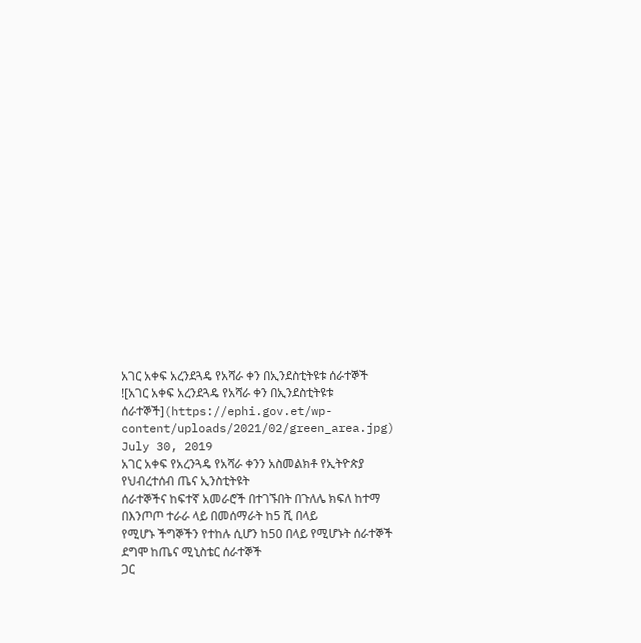አገር አቀፍ አረንደጓዴ የአሻራ ቀን በኢንደስቲትዩቱ ሰራተኞች
![አገር አቀፍ አረንደጓዴ የአሻራ ቀን በኢንደስቲትዩቱ ሰራተኞች](https://ephi.gov.et/wp-content/uploads/2021/02/green_area.jpg)
July 30, 2019
አገር አቀፍ የአረንጓዴ የአሻራ ቀንን አስመልክቶ የኢትዮጵያ የህብረተሰብ ጤና ኢንስቲትዩት
ሰራተኞችና ከፍተኛ አመራሮች በተገኙበት በጉለሌ ክፍለ ከተማ በእንጦጦ ተራራ ላይ በመሰማራት ከ5 ሺ በላይ
የሚሆኑ ችግኞችን የተከሉ ሲሆን ከ50 በላይ የሚሆኑት ሰራተኞች ደግሞ ከጤና ሚኒስቴር ሰራተኞች
ጋር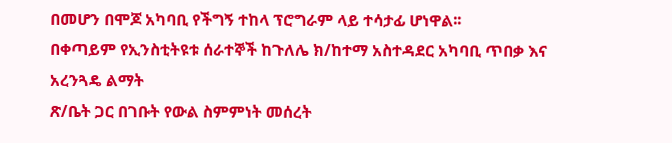በመሆን በሞጆ አካባቢ የችግኝ ተከላ ፕሮግራም ላይ ተሳታፊ ሆነዋል፡፡
በቀጣይም የኢንስቲትዩቱ ሰራተኞች ከጉለሌ ክ/ከተማ አስተዳደር አካባቢ ጥበቃ እና አረንጓዴ ልማት
ጽ/ቤት ጋር በገቡት የውል ስምምነት መሰረት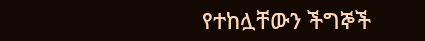የተከሏቸውን ችግኞች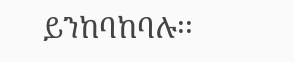ይንከባከባሉ፡፡